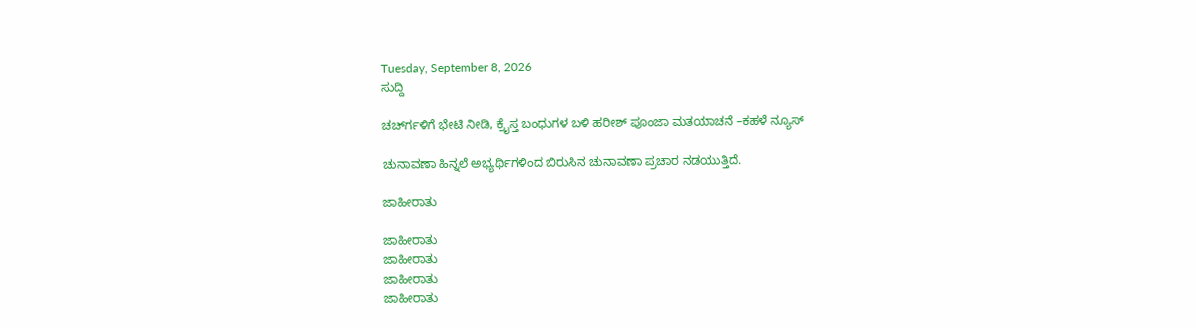Tuesday, September 8, 2026
ಸುದ್ದಿ

ಚರ್ಚ್‍ಗಳಿಗೆ ಭೇಟಿ ನೀಡಿ, ಕ್ರೈಸ್ತ ಬಂಧುಗಳ ಬಳಿ ಹರೀಶ್ ಪೂಂಜಾ ಮತಯಾಚನೆ –ಕಹಳೆ ನ್ಯೂಸ್

ಚುನಾವಣಾ ಹಿನ್ನಲೆ ಅಭ್ಯರ್ಥಿಗಳಿಂದ ಬಿರುಸಿನ ಚುನಾವಣಾ ಪ್ರಚಾರ ನಡಯುತ್ತಿದೆ.

ಜಾಹೀರಾತು

ಜಾಹೀರಾತು
ಜಾಹೀರಾತು
ಜಾಹೀರಾತು
ಜಾಹೀರಾತು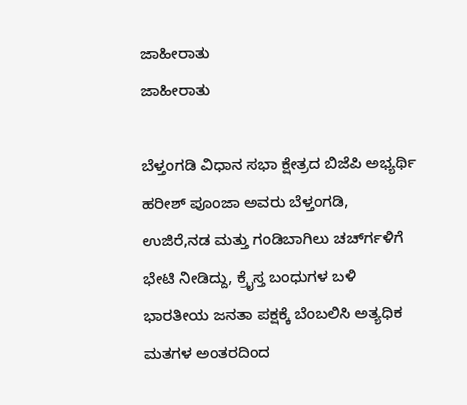ಜಾಹೀರಾತು
ಜಾಹೀರಾತು

ಬೆಳ್ತಂಗಡಿ ವಿಧಾನ ಸಭಾ ಕ್ಷೇತ್ರದ ಬಿಜೆಪಿ ಅಭ್ಯರ್ಥಿ ಹರೀಶ್ ಪೂಂಜಾ ಅವರು ಬೆಳ್ತಂಗಡಿ, ಉಜಿರೆ,ನಡ ಮತ್ತು ಗಂಡಿಬಾಗಿಲು ಚರ್ಚ್‍ಗಳಿಗೆ ಭೇಟಿ ನೀಡಿದ್ದು, ಕ್ರೈಸ್ತ ಬಂಧುಗಳ ಬಳಿ ಭಾರತೀಯ ಜನತಾ ಪಕ್ಷಕ್ಕೆ ಬೆಂಬಲಿಸಿ ಅತ್ಯಧಿಕ ಮತಗಳ ಅಂತರದಿಂದ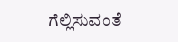ಗೆಲ್ಲಿಸುವಂತೆ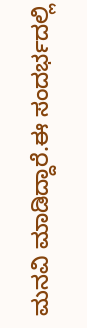ಮನವಿ ಮಾಡಿದ್ದಾರೆ.ಈ ಸಂದರ್ಭದಲ್ಲಿ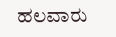ಹಲವಾರು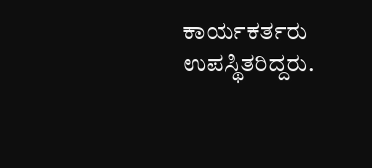ಕಾರ್ಯಕರ್ತರು ಉಪಸ್ಥಿತರಿದ್ದರು.